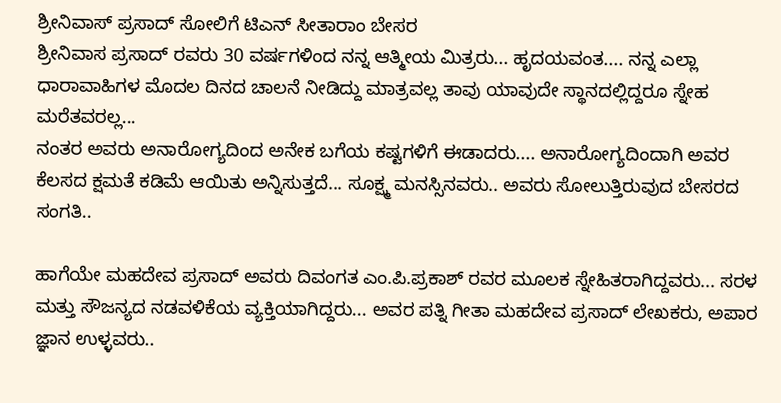ಶ್ರೀನಿವಾಸ್ ಪ್ರಸಾದ್ ಸೋಲಿಗೆ ಟಿಎನ್ ಸೀತಾರಾಂ ಬೇಸರ
ಶ್ರೀನಿವಾಸ ಪ್ರಸಾದ್ ರವರು 30 ವರ್ಷಗಳಿಂದ ನನ್ನ ಆತ್ಮೀಯ ಮಿತ್ರರು... ಹೃದಯವಂತ.... ನನ್ನ ಎಲ್ಲಾ ಧಾರಾವಾಹಿಗಳ ಮೊದಲ ದಿನದ ಚಾಲನೆ ನೀಡಿದ್ದು ಮಾತ್ರವಲ್ಲ ತಾವು ಯಾವುದೇ ಸ್ಥಾನದಲ್ಲಿದ್ದರೂ ಸ್ನೇಹ ಮರೆತವರಲ್ಲ...
ನಂತರ ಅವರು ಅನಾರೋಗ್ಯದಿಂದ ಅನೇಕ ಬಗೆಯ ಕಷ್ಟಗಳಿಗೆ ಈಡಾದರು.... ಅನಾರೋಗ್ಯದಿಂದಾಗಿ ಅವರ ಕೆಲಸದ ಕ್ಷಮತೆ ಕಡಿಮೆ ಆಯಿತು ಅನ್ನಿಸುತ್ತದೆ... ಸೂಕ್ಷ್ಮ ಮನಸ್ಸಿನವರು.. ಅವರು ಸೋಲುತ್ತಿರುವುದ ಬೇಸರದ ಸಂಗತಿ..

ಹಾಗೆಯೇ ಮಹದೇವ ಪ್ರಸಾದ್ ಅವರು ದಿವಂಗತ ಎಂ.ಪಿ.ಪ್ರಕಾಶ್ ರವರ ಮೂಲಕ ಸ್ನೇಹಿತರಾಗಿದ್ದವರು... ಸರಳ ಮತ್ತು ಸೌಜನ್ಯದ ನಡವಳಿಕೆಯ ವ್ಯಕ್ತಿಯಾಗಿದ್ದರು... ಅವರ ಪತ್ನಿ ಗೀತಾ ಮಹದೇವ ಪ್ರಸಾದ್ ಲೇಖಕರು, ಅಪಾರ ಜ್ಞಾನ ಉಳ್ಳವರು..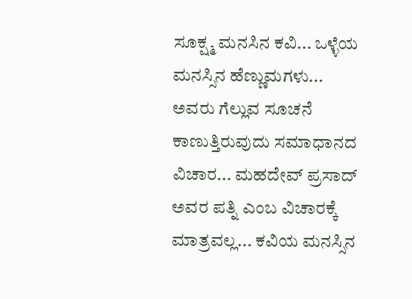ಸೂಕ್ಷ್ಮ ಮನಸಿನ ಕವಿ... ಒಳ್ಳೆಯ ಮನಸ್ಸಿನ ಹೆಣ್ಣುಮಗಳು...
ಅವರು ಗೆಲ್ಲುವ ಸೂಚನೆ ಕಾಣುತ್ತಿರುವುದು ಸಮಾಧಾನದ ವಿಚಾರ... ಮಹದೇವ್ ಪ್ರಸಾದ್ ಅವರ ಪತ್ನಿ ಎಂಬ ವಿಚಾರಕ್ಕೆ ಮಾತ್ರವಲ್ಲ... ಕವಿಯ ಮನಸ್ಸಿನ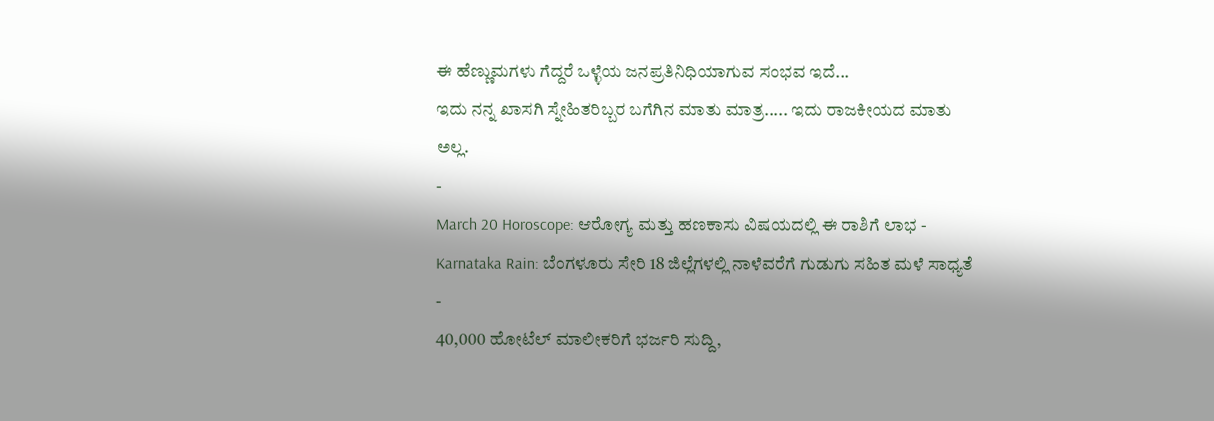ಈ ಹೆಣ್ಣುಮಗಳು ಗೆದ್ದರೆ ಒಳ್ಳೆಯ ಜನಪ್ರತಿನಿಧಿಯಾಗುವ ಸಂಭವ ಇದೆ...
ಇದು ನನ್ನ ಖಾಸಗಿ ಸ್ನೇಹಿತರಿಬ್ಬರ ಬಗೆಗಿನ ಮಾತು ಮಾತ್ರ..... ಇದು ರಾಜಕೀಯದ ಮಾತು ಅಲ್ಲ.
-
March 20 Horoscope: ಆರೋಗ್ಯ ಮತ್ತು ಹಣಕಾಸು ವಿಷಯದಲ್ಲಿ ಈ ರಾಶಿಗೆ ಲಾಭ -
Karnataka Rain: ಬೆಂಗಳೂರು ಸೇರಿ 18 ಜಿಲ್ಲೆಗಳಲ್ಲಿ ನಾಳೆವರೆಗೆ ಗುಡುಗು ಸಹಿತ ಮಳೆ ಸಾಧ್ಯತೆ -
40,000 ಹೋಟೆಲ್ ಮಾಲೀಕರಿಗೆ ಭರ್ಜರಿ ಸುದ್ದಿ,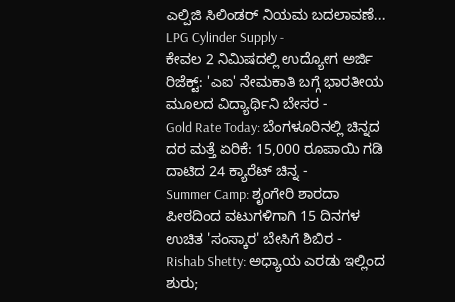ಎಲ್ಪಿಜಿ ಸಿಲಿಂಡರ್ ನಿಯಮ ಬದಲಾವಣೆ... LPG Cylinder Supply -
ಕೇವಲ 2 ನಿಮಿಷದಲ್ಲಿ ಉದ್ಯೋಗ ಅರ್ಜಿ ರಿಜೆಕ್ಟ್: 'ಎಐ' ನೇಮಕಾತಿ ಬಗ್ಗೆ ಭಾರತೀಯ ಮೂಲದ ವಿದ್ಯಾರ್ಥಿನಿ ಬೇಸರ -
Gold Rate Today: ಬೆಂಗಳೂರಿನಲ್ಲಿ ಚಿನ್ನದ ದರ ಮತ್ತೆ ಏರಿಕೆ: 15,000 ರೂಪಾಯಿ ಗಡಿ ದಾಟಿದ 24 ಕ್ಯಾರೆಟ್ ಚಿನ್ನ -
Summer Camp: ಶೃಂಗೇರಿ ಶಾರದಾ ಪೀಠದಿಂದ ವಟುಗಳಿಗಾಗಿ 15 ದಿನಗಳ ಉಚಿತ 'ಸಂಸ್ಕಾರ' ಬೇಸಿಗೆ ಶಿಬಿರ -
Rishab Shetty: ಅಧ್ಯಾಯ ಎರಡು ಇಲ್ಲಿಂದ ಶುರು;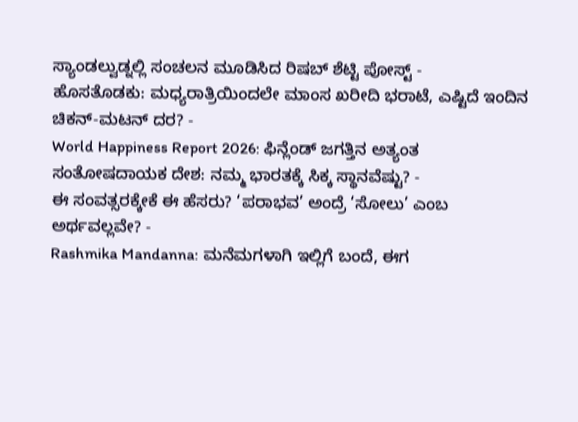ಸ್ಯಾಂಡಲ್ವುಡ್ನಲ್ಲಿ ಸಂಚಲನ ಮೂಡಿಸಿದ ರಿಷಬ್ ಶೆಟ್ಟಿ ಪೋಸ್ಟ್ -
ಹೊಸತೊಡಕು: ಮಧ್ಯರಾತ್ರಿಯಿಂದಲೇ ಮಾಂಸ ಖರೀದಿ ಭರಾಟೆ, ಎಷ್ಟಿದೆ ಇಂದಿನ ಚಿಕನ್-ಮಟನ್ ದರ? -
World Happiness Report 2026: ಫಿನ್ಲೆಂಡ್ ಜಗತ್ತಿನ ಅತ್ಯಂತ ಸಂತೋಷದಾಯಕ ದೇಶ: ನಮ್ಮ ಭಾರತಕ್ಕೆ ಸಿಕ್ಕ ಸ್ಥಾನವೆಷ್ಟು? -
ಈ ಸಂವತ್ಸರಕ್ಕೇಕೆ ಈ ಹೆಸರು? ‘ಪರಾಭವ’ ಅಂದ್ರೆ ‘ಸೋಲು’ ಎಂಬ ಅರ್ಥವಲ್ಲವೇ? -
Rashmika Mandanna: ಮನೆಮಗಳಾಗಿ ಇಲ್ಲಿಗೆ ಬಂದೆ, ಈಗ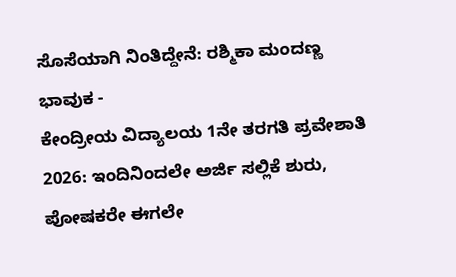ಸೊಸೆಯಾಗಿ ನಿಂತಿದ್ದೇನೆ: ರಶ್ಮಿಕಾ ಮಂದಣ್ಣ ಭಾವುಕ -
ಕೇಂದ್ರೀಯ ವಿದ್ಯಾಲಯ 1ನೇ ತರಗತಿ ಪ್ರವೇಶಾತಿ 2026: ಇಂದಿನಿಂದಲೇ ಅರ್ಜಿ ಸಲ್ಲಿಕೆ ಶುರು, ಪೋಷಕರೇ ಈಗಲೇ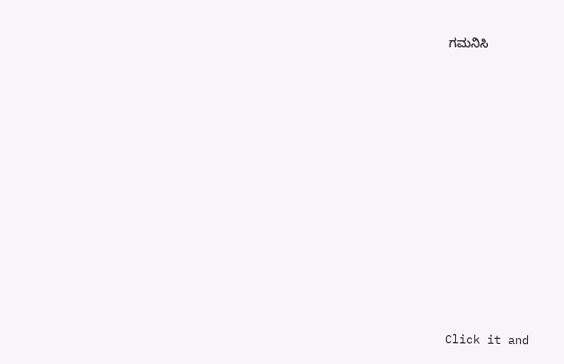ಗಮನಿಸಿ












Click it and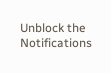Unblock the Notifications